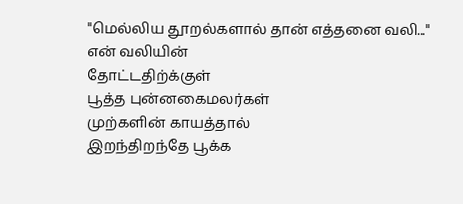"மெல்லிய தூறல்களால் தான் எத்தனை வலி..."
என் வலியின்
தோட்டதிற்க்குள்
பூத்த புன்னகைமலர்கள்
முற்களின் காயத்தால்
இறந்திறந்தே பூக்க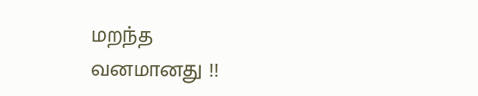மறந்த
வனமானது !!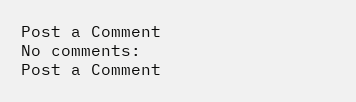Post a Comment
No comments:
Post a Comment